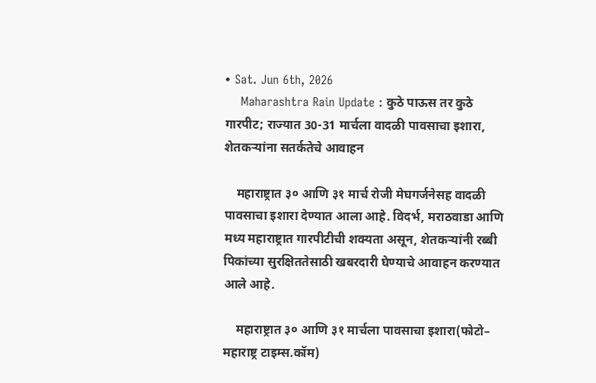• Sat. Jun 6th, 2026
    Maharashtra Rain Update : कुठे पाऊस तर कुठे गारपीट; राज्यात 30-31 मार्चला वादळी पावसाचा इशारा, शेतकऱ्यांना सतर्कतेचे आवाहन

    महाराष्ट्रात ३० आणि ३१ मार्च रोजी मेघगर्जनेसह वादळी पावसाचा इशारा देण्यात आला आहे. विदर्भ, मराठवाडा आणि मध्य महाराष्ट्रात गारपीटीची शक्यता असून, शेतकऱ्यांनी रब्बी पिकांच्या सुरक्षिततेसाठी खबरदारी घेण्याचे आवाहन करण्यात आले आहे.

    महाराष्ट्रात ३० आणि ३१ मार्चला पावसाचा इशारा(फोटो– महाराष्ट्र टाइम्स.कॉम)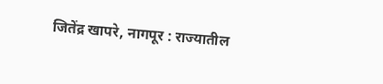जितेंद्र खापरे, नागपूर : राज्यातील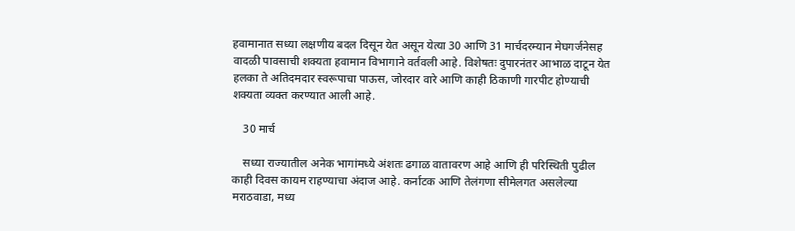हवामानात सध्या लक्षणीय बदल दिसून येत असून येत्या 30 आणि 31 मार्चदरम्यान मेघगर्जनेसह वादळी पावसाची शक्यता हवामान विभागाने वर्तवली आहे. विशेषतः दुपारनंतर आभाळ दाटून येत हलका ते अतिदमदार स्वरूपाचा पाऊस, जोरदार वारे आणि काही ठिकाणी गारपीट होण्याची शक्यता व्यक्त करण्यात आली आहे.

    30 मार्च

    सध्या राज्यातील अनेक भागांमध्ये अंशतः ढगाळ वातावरण आहे आणि ही परिस्थिती पुढील काही दिवस कायम राहण्याचा अंदाज आहे. कर्नाटक आणि तेलंगणा सीमेलगत असलेल्या मराठवाडा, मध्य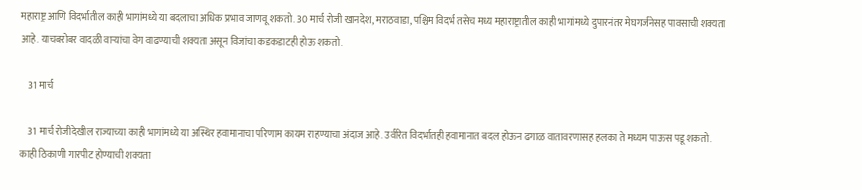महाराष्ट्र आणि विदर्भातील काही भागांमध्ये या बदलाचा अधिक प्रभाव जाणवू शकतो. 30 मार्च रोजी खानदेश, मराठवाडा, पश्चिम विदर्भ तसेच मध्य महाराष्ट्रातील काही भागांमध्ये दुपारनंतर मेघगर्जनेसह पावसाची शक्यता आहे. याचबरोबर वादळी वाऱ्यांचा वेग वाढण्याची शक्यता असून विजांचा कडकडाटही होऊ शकतो.

    31 मार्च

    31 मार्च रोजीदेखील राज्याच्या काही भागांमध्ये या अस्थिर हवामानाचा परिणाम कायम राहण्याचा अंदाज आहे. उर्वरित विदर्भातही हवामानात बदल होऊन ढगाळ वातावरणासह हलका ते मध्यम पाऊस पडू शकतो. काही ठिकाणी गारपीट होण्याची शक्यता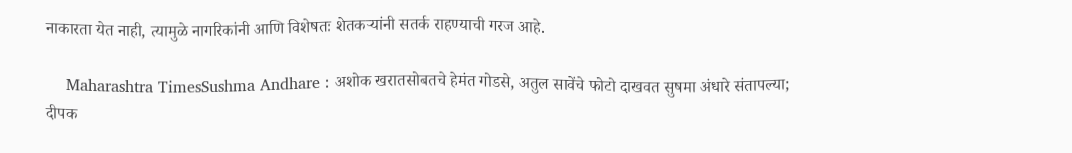नाकारता येत नाही, त्यामुळे नागरिकांनी आणि विशेषतः शेतकऱ्यांनी सतर्क राहण्याची गरज आहे.

    Maharashtra TimesSushma Andhare : अशोक खरातसोबतचे हेमंत गोडसे, अतुल सावेंचे फोटो दाखवत सुषमा अंधारे संतापल्या; दीपक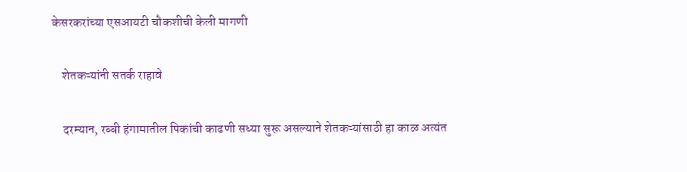केसरकरांच्या एसआयटी चौकशीची केली मागणी

    शेतकऱ्यांनी सतर्क राहावे

    दरम्यान, रब्बी हंगामातील पिकांची काढणी सध्या सुरू असल्याने शेतकऱ्यांसाठी हा काळ अत्यंत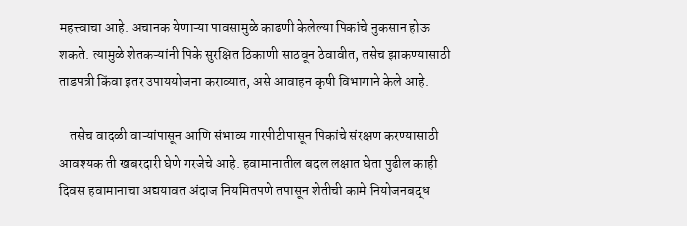महत्त्वाचा आहे. अचानक येणाऱ्या पावसामुळे काढणी केलेल्या पिकांचे नुकसान होऊ शकते. त्यामुळे शेतकऱ्यांनी पिके सुरक्षित ठिकाणी साठवून ठेवावीत, तसेच झाकण्यासाठी ताडपत्री किंवा इतर उपाययोजना कराव्यात, असे आवाहन कृषी विभागाने केले आहे.

    तसेच वादळी वाऱ्यांपासून आणि संभाव्य गारपीटीपासून पिकांचे संरक्षण करण्यासाठी आवश्यक ती खबरदारी घेणे गरजेचे आहे. हवामानातील बदल लक्षात घेता पुढील काही दिवस हवामानाचा अद्ययावत अंदाज नियमितपणे तपासून शेतीची कामे नियोजनबद्ध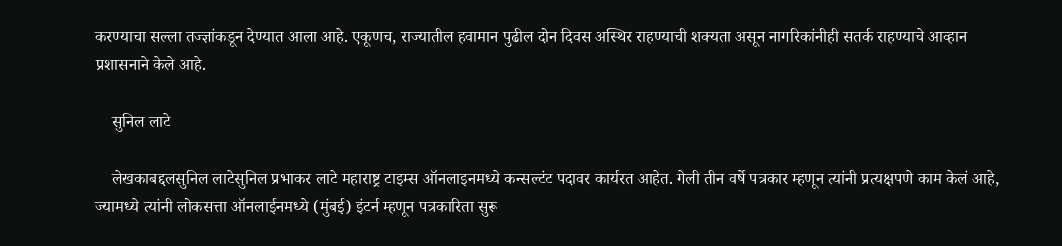करण्याचा सल्ला तज्ज्ञांकडून देण्यात आला आहे. एकूणच, राज्यातील हवामान पुढील दोन दिवस अस्थिर राहण्याची शक्यता असून नागरिकांनीही सतर्क राहण्याचे आव्हान प्रशासनाने केले आहे.

    सुनिल लाटे

    लेखकाबद्दलसुनिल लाटेसुनिल प्रभाकर लाटे महाराष्ट्र टाइम्स ऑनलाइनमध्ये कन्सल्टंट पदावर कार्यरत आहेत. गेली तीन वर्षे पत्रकार म्हणून त्यांनी प्रत्यक्षपणे काम केलं आहे, ज्यामध्ये त्यांनी लोकसत्ता ऑनलाईनमध्ये (मुंबई) इंटर्न म्हणून पत्रकारिता सुरू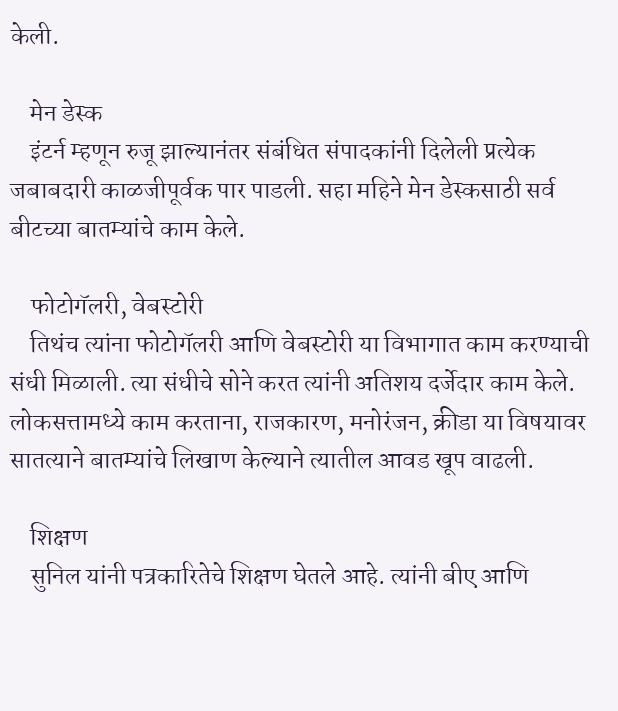केली.

    मेन डेस्क
    इंटर्न म्हणून रुजू झाल्यानंतर संबंधित संपादकांनी दिलेली प्रत्येक जबाबदारी काळजीपूर्वक पार पाडली. सहा महिने मेन डेस्कसाठी सर्व बीटच्या बातम्यांचे काम केले.

    फोटोगॅलरी, वेबस्टोरी
    तिथंच त्यांना फोटोगॅलरी आणि वेबस्टोरी या विभागात काम करण्याची संधी मिळाली. त्या संधीचे सोने करत त्यांनी अतिशय दर्जेदार काम केले. लोकसत्तामध्ये काम करताना, राजकारण, मनोरंजन, क्रीडा या विषयावर सातत्याने बातम्यांचे लिखाण केल्याने त्यातील आवड खूप वाढली.

    शिक्षण
    सुनिल यांनी पत्रकारितेचे शिक्षण घेतले आहे. त्यांनी बीए आणि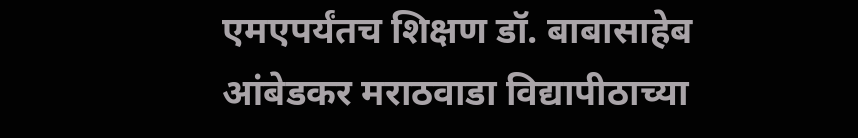एमएपर्यंतच शिक्षण डॉ. बाबासाहेब आंबेडकर मराठवाडा विद्यापीठाच्या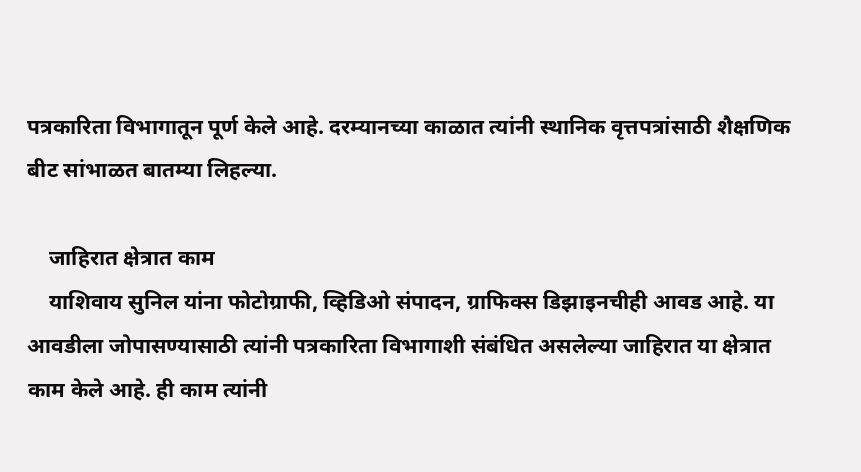पत्रकारिता विभागातून पूर्ण केले आहे. दरम्यानच्या काळात त्यांनी स्थानिक वृत्तपत्रांसाठी शैक्षणिक बीट सांभाळत बातम्या लिहल्या.

    जाहिरात क्षेत्रात काम
    याशिवाय सुनिल यांना फोटोग्राफी, व्हिडिओ संपादन, ग्राफिक्स डिझाइनचीही आवड आहे. या आवडीला जोपासण्यासाठी त्यांनी पत्रकारिता विभागाशी संबंधित असलेल्या जाहिरात या क्षेत्रात काम केले आहे. ही काम त्यांनी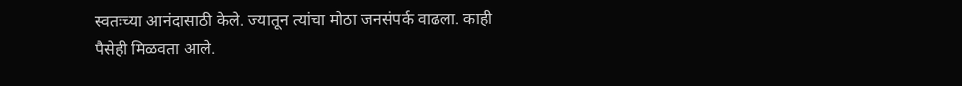स्वतःच्या आनंदासाठी केले. ज्यातून त्यांचा मोठा जनसंपर्क वाढला. काही पैसेही मिळवता आले.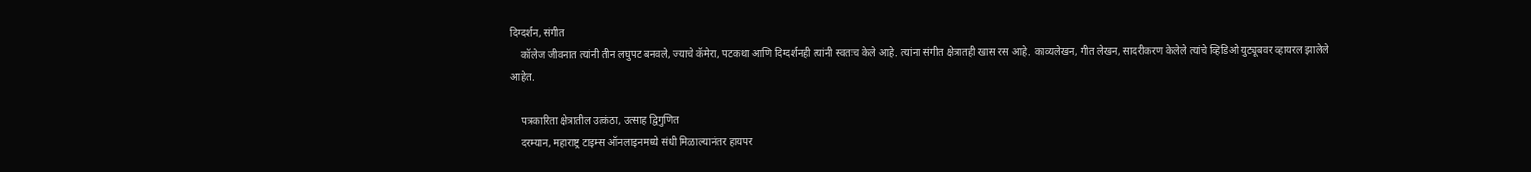दिग्दर्शन, संगीत
    कॉलेज जीवनात त्यांनी तीन लघुपट बनवले, ज्याचे कॅमेरा, पटकथा आणि दिग्दर्शनही त्यांनी स्वतःच केले आहे. त्यांना संगीत क्षेत्रातही खास रस आहे. काव्यलेखन, गीत लेखन, सादरीकरण केलेले त्यांचे व्हिडिओ युट्यूबवर व्हायरल झालेले आहेत.

    पत्रकारिता क्षेत्रातील उत्कंठा, उत्साह द्विगुणित
    दरम्यान, महाराष्ट्र टाइम्स ऑनलाइनमध्ये संधी मिळाल्यानंतर हायपर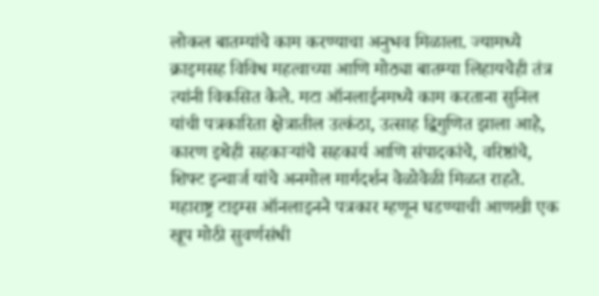लोकल बातम्यांचे काम करण्याचा अनुभव मिळाला. ज्यामध्ये क्राइमसह विविध महत्वाच्या आणि मोठ्या बातम्या लिहायचेही तंत्र त्यांनी विकसित केले. मटा ऑनलाईनमध्ये काम करताना सुनिल यांची पत्रकारिता क्षेत्रातील उत्कंठा, उत्साह द्विगुणित झाला आहे, कारण इथेही सहकाऱ्यांचे सहकार्य आणि संपादकांचे, वरिष्ठांचे, शिफ्ट इन्चार्ज यांचे अनमोल मार्गदर्शन वेळोवेळी मिळत राहते. महाराष्ट्र टाइम्स ऑनलाइनने पत्रकार म्हणून घडण्याची आणखी एक खूप मोठी सुवर्णसंधी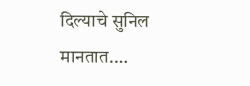दिल्याचे सुनिल मानतात.…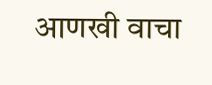आणखी वाचा